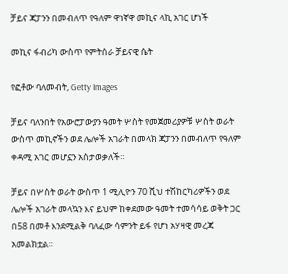ቻይና ጃፓንን በመብለጥ የዓለም ዋነኛዋ መኪና ላኪ አገር ሆነች

መኪና ፋብሪካ ውስጥ የምትሰራ ቻይናዊ ሴት

የፎቶው ባለመብት, Getty Images

ቻይና ባለንበት የአውሮፓውያን ዓመት ሦስት የመጀመሪያዎቹ ሦስት ወራት ውስጥ መኪኖችን ወደ ሌሎች አገራት በመላክ ጃፓንን በመብለጥ የዓለም ቀዳሚ አገር መሆኗን አስታወቃለች።

ቻይና በሦስት ወራት ውስጥ 1 ሚሊዮን 70 ሺህ ተሽከርካሪዎችን ወደ ሌሎች አገራት መላኳን እና ይህም ከቀደመው ዓመት ተመሳሳይ ወቅት ጋር በ58 በመቶ እንደሚልቅ ባለፈው ሳምንት ይፋ የሆነ አሃዛዊ መረጃ አመልክቷል።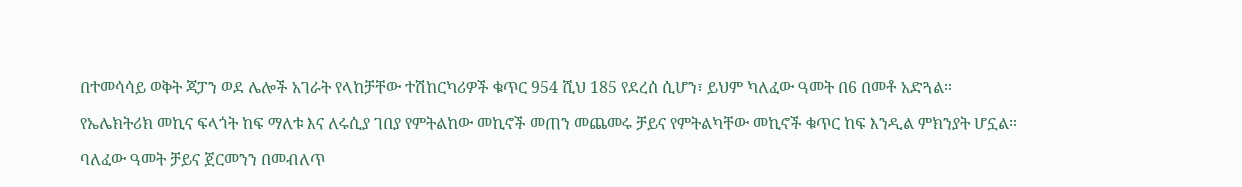በተመሳሳይ ወቅት ጃፓን ወደ ሌሎች አገራት የላከቻቸው ተሽከርካሪዎች ቁጥር 954 ሺህ 185 የደረሰ ሲሆን፣ ይህም ካለፈው ዓመት በ6 በመቶ አድጓል።

የኤሌክትሪክ መኪና ፍላጎት ከፍ ማለቱ እና ለሩሲያ ገበያ የምትልከው መኪኖች መጠን መጨመሩ ቻይና የምትልካቸው መኪኖች ቁጥር ከፍ እንዲል ምክንያት ሆኗል።

ባለፈው ዓመት ቻይና ጀርመንን በመብለጥ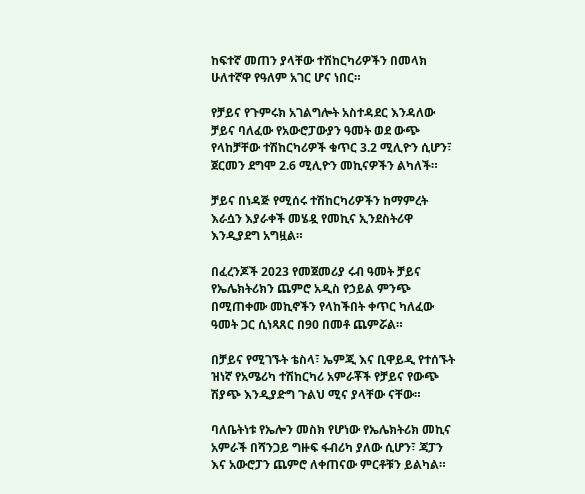ከፍተኛ መጠን ያላቸው ተሽከርካሪዎችን በመላክ ሁለተኛዋ የዓለም አገር ሆና ነበር።

የቻይና የጉምሩክ አገልግሎት አስተዳደር እንዳለው ቻይና ባለፈው የአውሮፓውያን ዓመት ወደ ውጭ የላከቻቸው ተሽከርካሪዎች ቁጥር 3.2 ሚሊዮን ሲሆን፣ ጀርመን ደግሞ 2.6 ሚሊዮን መኪናዎችን ልካለች።

ቻይና በነዳጅ የሚሰሩ ተሽከርካሪዎችን ከማምረት እራሷን እያራቀች መሄዷ የመኪና ኢንደስትሪዋ እንዲያደግ አግዟል።

በፈረንጆች 2023 የመጀመሪያ ሩብ ዓመት ቻይና የኤሌክትሪክን ጨምሮ አዲስ የኃይል ምንጭ በሚጠቀሙ መኪኖችን የላከችበት ቀጥር ካለፈው ዓመት ጋር ሲነጻጸር በ90 በመቶ ጨምሯል።

በቻይና የሚገኙት ቴስላ፣ ኤምጂ እና ቢዋይዲ የተሰኙት ዝነኛ የአሜሪካ ተሽከርካሪ አምራቾች የቻይና የውጭ ሽያጭ እንዲያድግ ጉልህ ሚና ያላቸው ናቸው።

ባለቤትነቱ የኤሎን መስክ የሆነው የኤሌክትሪክ መኪና አምራች በሻንጋይ ግዙፍ ፋብሪካ ያለው ሲሆን፣ ጃፓን እና አውሮፓን ጨምሮ ለቀጠናው ምርቶቹን ይልካል።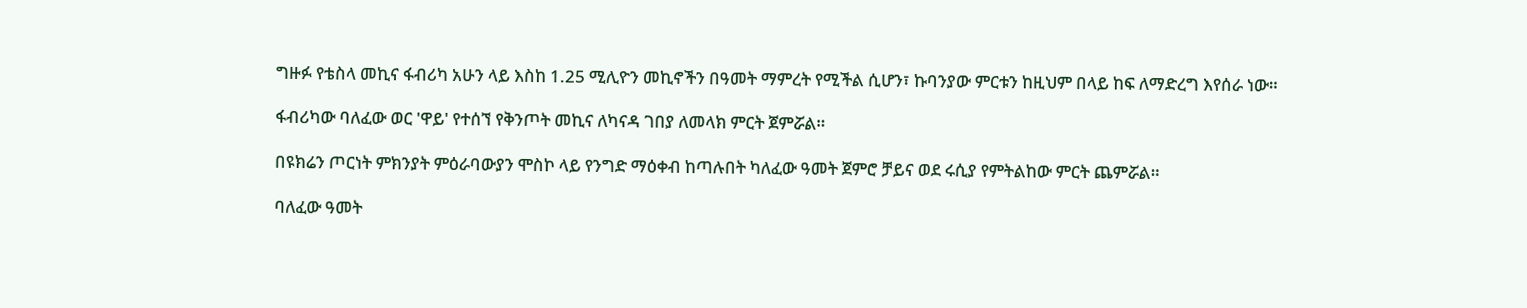ግዙፉ የቴስላ መኪና ፋብሪካ አሁን ላይ እስከ 1.25 ሚሊዮን መኪኖችን በዓመት ማምረት የሚችል ሲሆን፣ ኩባንያው ምርቱን ከዚህም በላይ ከፍ ለማድረግ እየሰራ ነው።

ፋብሪካው ባለፈው ወር 'ዋይ' የተሰኘ የቅንጦት መኪና ለካናዳ ገበያ ለመላክ ምርት ጀምሯል።

በዩክሬን ጦርነት ምክንያት ምዕራባውያን ሞስኮ ላይ የንግድ ማዕቀብ ከጣሉበት ካለፈው ዓመት ጀምሮ ቻይና ወደ ሩሲያ የምትልከው ምርት ጨምሯል።

ባለፈው ዓመት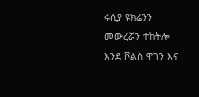ሩሲያ ዩክሬንን መውረሯን ተከትሎ እንደ ቮልስ ዋገን እና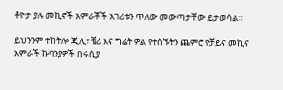ቶዮታ ያሉ መኪኖች አምራቾች አገሪቱን ጥለው መውጣታቸው ይታወሳል።

ይህንንም ተከትሎ ጂሊ፣ ቼሪ እና ግሬት ዎል የተሰኙትን ጨምሮ የቻይና መኪና አምራች ኩባንያዎች በሩሲያ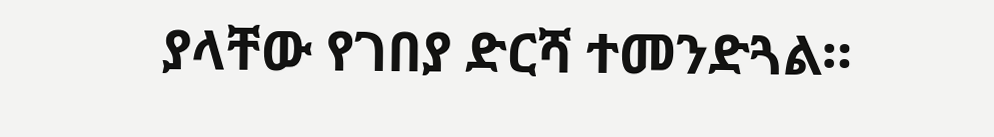ያላቸው የገበያ ድርሻ ተመንድጓል።